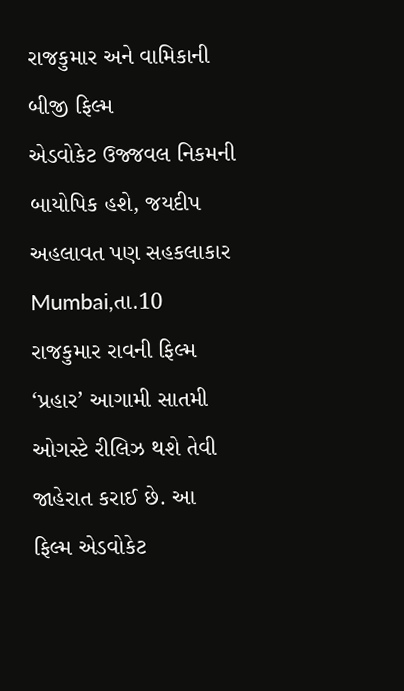રાજકુમાર અને વામિકાની બીજી ફિલ્મ
એડવોકેટ ઉજ્જવલ નિકમની બાયોપિક હશે, જયદીપ અહલાવત પણ સહકલાકાર
Mumbai,તા.10
રાજકુમાર રાવની ફિલ્મ ‘પ્રહાર’ આગામી સાતમી ઓગસ્ટે રીલિઝ થશે તેવી જાહેરાત કરાઈ છે. આ ફિલ્મ એડવોકેટ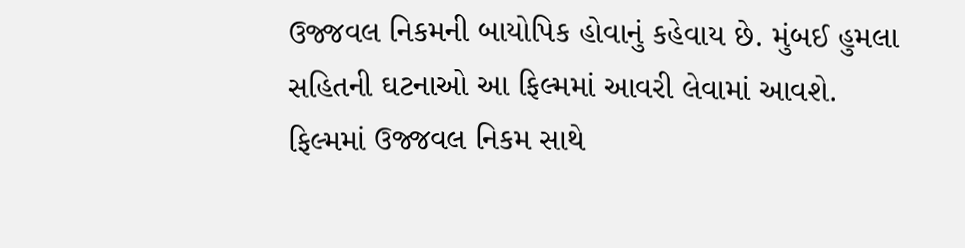ઉજ્જવલ નિકમની બાયોપિક હોવાનું કહેવાય છે. મુંબઈ હુમલા સહિતની ઘટનાઓ આ ફિલ્મમાં આવરી લેવામાં આવશે.
ફિલ્મમાં ઉજ્જવલ નિકમ સાથે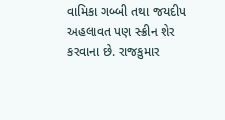વામિકા ગબ્બી તથા જયદીપ અહલાવત પણ સ્ક્રીન શેર કરવાના છે. રાજકુમાર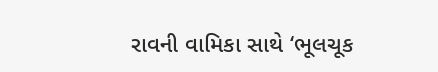રાવની વામિકા સાથે ‘ભૂલચૂક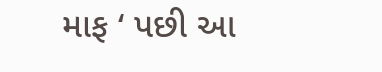માફ ‘ પછી આ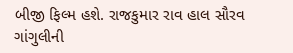બીજી ફિલ્મ હશે. રાજકુમાર રાવ હાલ સૌરવ ગાંગુલીની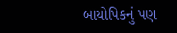બાયોપિકનું પણ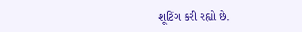શૂટિંગ કરી રહ્યો છે.